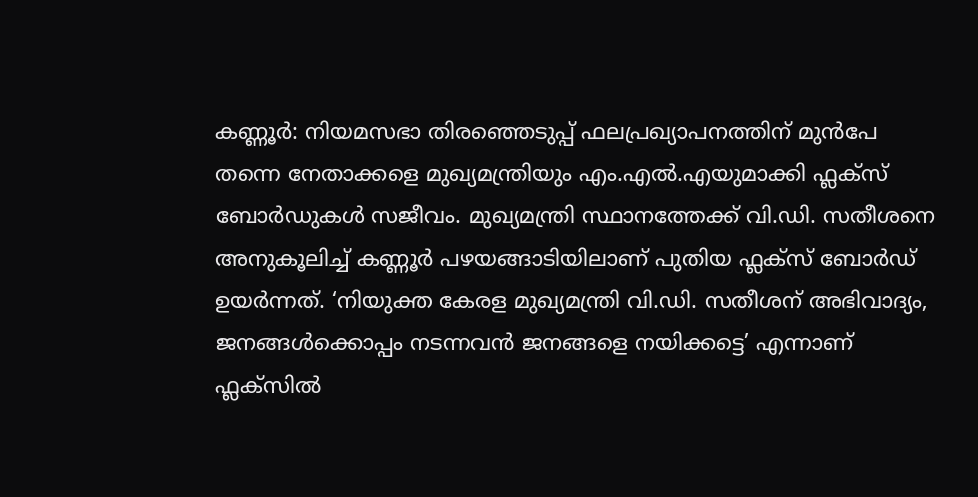കണ്ണൂർ: നിയമസഭാ തിരഞ്ഞെടുപ്പ് ഫലപ്രഖ്യാപനത്തിന് മുൻപേ തന്നെ നേതാക്കളെ മുഖ്യമന്ത്രിയും എം.എൽ.എയുമാക്കി ഫ്ലക്സ് ബോർഡുകൾ സജീവം. മുഖ്യമന്ത്രി സ്ഥാനത്തേക്ക് വി.ഡി. സതീശനെ അനുകൂലിച്ച് കണ്ണൂർ പഴയങ്ങാടിയിലാണ് പുതിയ ഫ്ലക്സ് ബോർഡ് ഉയർന്നത്. ‘നിയുക്ത കേരള മുഖ്യമന്ത്രി വി.ഡി. സതീശന് അഭിവാദ്യം, ജനങ്ങൾക്കൊപ്പം നടന്നവൻ ജനങ്ങളെ നയിക്കട്ടെ’ എന്നാണ് ഫ്ലക്സിൽ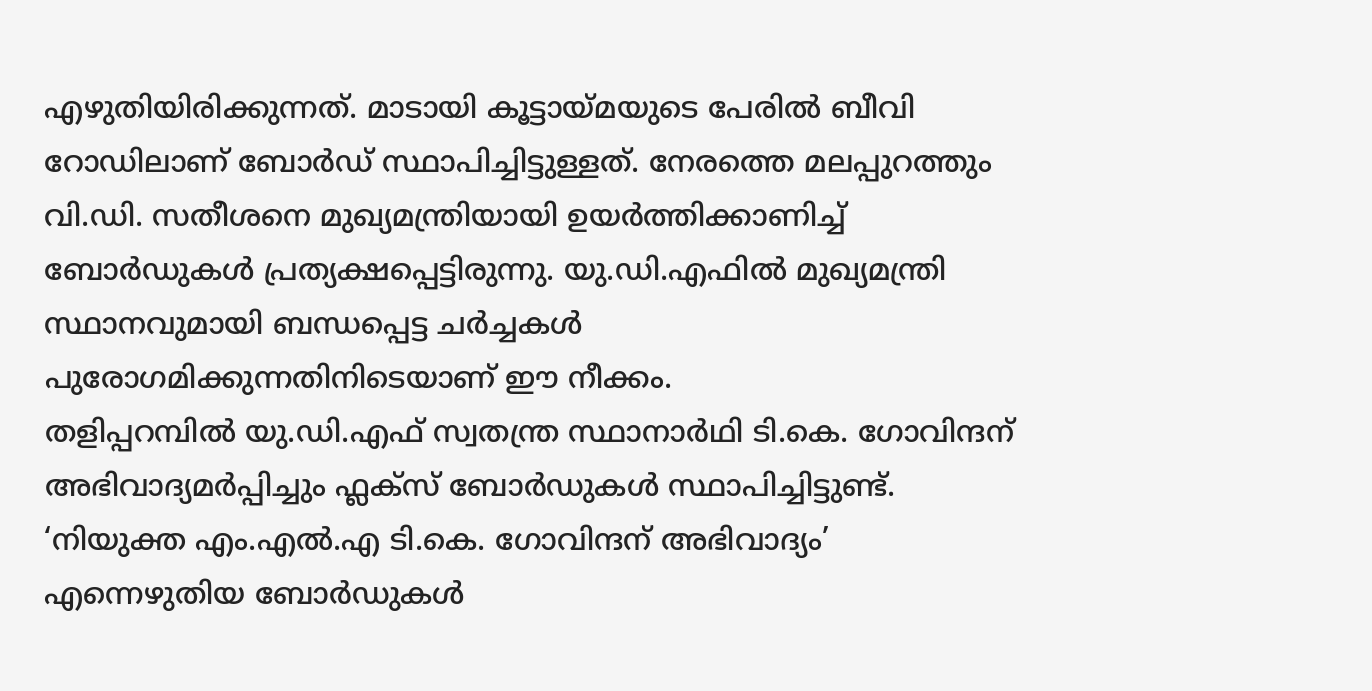എഴുതിയിരിക്കുന്നത്. മാടായി കൂട്ടായ്മയുടെ പേരിൽ ബീവി റോഡിലാണ് ബോർഡ് സ്ഥാപിച്ചിട്ടുള്ളത്. നേരത്തെ മലപ്പുറത്തും വി.ഡി. സതീശനെ മുഖ്യമന്ത്രിയായി ഉയർത്തിക്കാണിച്ച് ബോർഡുകൾ പ്രത്യക്ഷപ്പെട്ടിരുന്നു. യു.ഡി.എഫിൽ മുഖ്യമന്ത്രി സ്ഥാനവുമായി ബന്ധപ്പെട്ട ചർച്ചകൾ പുരോഗമിക്കുന്നതിനിടെയാണ് ഈ നീക്കം.
തളിപ്പറമ്പിൽ യു.ഡി.എഫ് സ്വതന്ത്ര സ്ഥാനാർഥി ടി.കെ. ഗോവിന്ദന് അഭിവാദ്യമർപ്പിച്ചും ഫ്ലക്സ് ബോർഡുകൾ സ്ഥാപിച്ചിട്ടുണ്ട്. ‘നിയുക്ത എം.എൽ.എ ടി.കെ. ഗോവിന്ദന് അഭിവാദ്യം’ എന്നെഴുതിയ ബോർഡുകൾ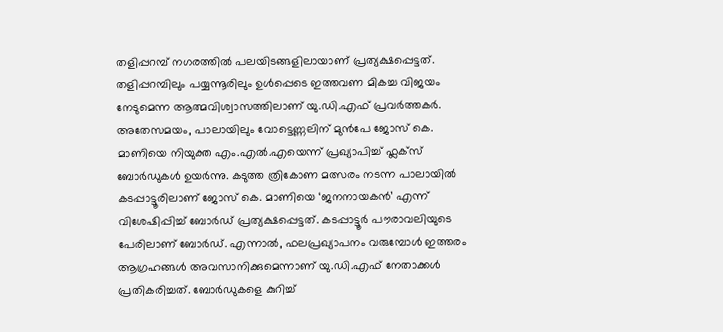തളിപ്പറമ്പ് നഗരത്തിൽ പലയിടങ്ങളിലായാണ് പ്രത്യക്ഷപ്പെട്ടത്. തളിപ്പറമ്പിലും പയ്യന്നൂരിലും ഉൾപ്പെടെ ഇത്തവണ മികച്ച വിജയം നേടുമെന്ന ആത്മവിശ്വാസത്തിലാണ് യു.ഡി.എഫ് പ്രവർത്തകർ.
അതേസമയം, പാലായിലും വോട്ടെണ്ണലിന് മുൻപേ ജോസ് കെ. മാണിയെ നിയുക്ത എം.എൽ.എയെന്ന് പ്രഖ്യാപിച്ച് ഫ്ലക്സ് ബോർഡുകൾ ഉയർന്നു. കടുത്ത ത്രികോണ മത്സരം നടന്ന പാലായിൽ കടപ്പാട്ടൂരിലാണ് ജോസ് കെ. മാണിയെ ‘ജനനായകൻ’ എന്ന് വിശേഷിപ്പിച്ച് ബോർഡ് പ്രത്യക്ഷപ്പെട്ടത്. കടപ്പാട്ടൂർ പൗരാവലിയുടെ പേരിലാണ് ബോർഡ്. എന്നാൽ, ഫലപ്രഖ്യാപനം വരുമ്പോൾ ഇത്തരം ആഗ്രഹങ്ങൾ അവസാനിക്കുമെന്നാണ് യു.ഡി.എഫ് നേതാക്കൾ പ്രതികരിച്ചത്. ബോർഡുകളെ കുറിച്ച്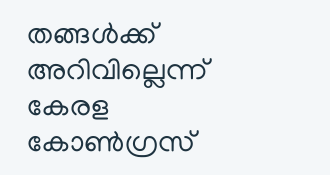തങ്ങൾക്ക് അറിവില്ലെന്ന് കേരള കോൺഗ്രസ്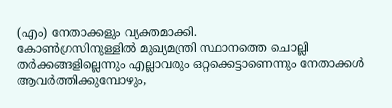(എം) നേതാക്കളും വ്യക്തമാക്കി.
കോൺഗ്രസിനുള്ളിൽ മുഖ്യമന്ത്രി സ്ഥാനത്തെ ചൊല്ലി തർക്കങ്ങളില്ലെന്നും എല്ലാവരും ഒറ്റക്കെട്ടാണെന്നും നേതാക്കൾ ആവർത്തിക്കുമ്പോഴും,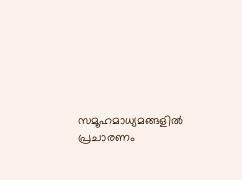സമൂഹമാധ്യമങ്ങളിൽ പ്രചാരണം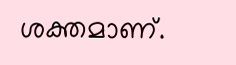ശക്തമാണ്.